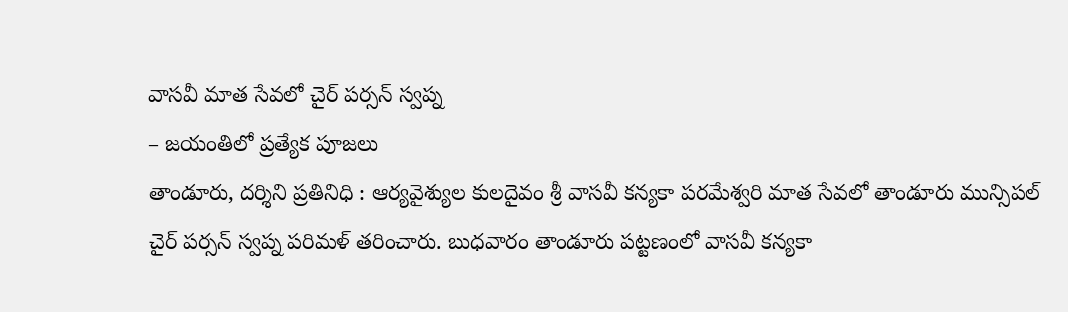వాసవీ మాత సేవలో చైర్ పర్సన్ స్వప్న
– జయంతిలో ప్రత్యేక పూజలు
తాండూరు, దర్శిని ప్రతినిధి : ఆర్యవైశ్యుల కులదైవం శ్రీ వాసవీ కన్యకా పరమేశ్వరి మాత సేవలో తాండూరు మున్సిపల్ చైర్ పర్సన్ స్వప్న పరిమళ్ తరించారు. బుధవారం తాండూరు పట్టణంలో వాసవీ కన్యకా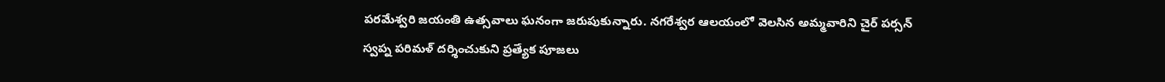పరమేశ్వరి జయంతి ఉత్సవాలు ఘనంగా జరుపుకున్నారు. నగరేశ్వర ఆలయంలో వెలసిన అమ్మవారిని చైర్ పర్సన్ స్వప్న పరిమళ్ దర్శించుకుని ప్రత్యేక పూజలు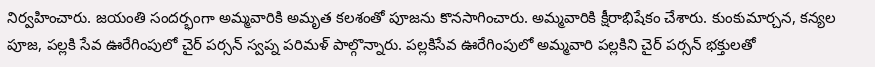నిర్వహించారు. జయంతి సందర్భంగా అమ్మవారికి అమృత కలశంతో పూజను కొనసాగించారు. అమ్మవారికి క్షీరాభిషేకం చేశారు. కుంకుమార్చన, కన్యల పూజ, పల్లకి సేవ ఊరేగింపులో చైర్ పర్సన్ స్వప్న పరిమళ్ పాల్గొన్నారు. పల్లకిసేవ ఊరేగింపులో అమ్మవారి పల్లకిని చైర్ పర్సన్ భక్తులతో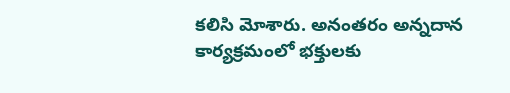కలిసి మోశారు. అనంతరం అన్నదాన కార్యక్రమంలో భక్తులకు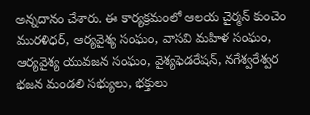అన్నదానం చేశారు. ఈ కార్యక్రమంలో ఆలయ చైర్మన్ కుంచెం మురళిధర్, ఆర్యవైశ్య సంఘం, వాసవి మహిళ సంఘం, ఆర్యవైశ్య యువజన సంఘం, వైశ్యఫెడరేషన్, నగేశ్వరేశ్వర భజన మండలి సభ్యులు, భక్తులు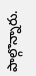పాల్గొన్నారు.